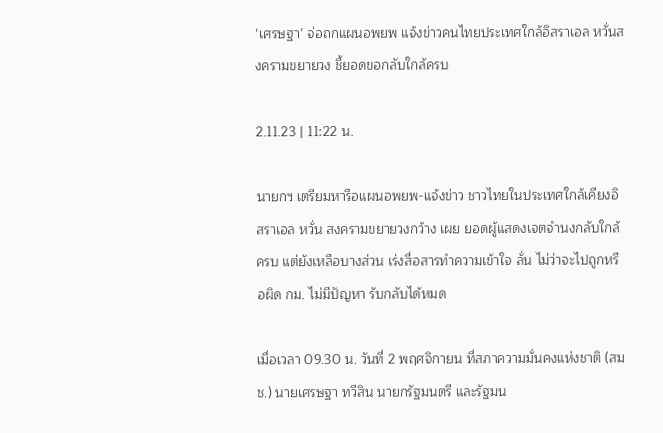‘เศรษฐา’ จ่อถกแผนอพยพ แจ้งข่าวคนไทยประเทศใกล้อิสราเอล หวั่นสงครามขยายวง ชี้ยอดขอกลับใกล้ครบ

2.11.23 | 11:22 น.

นายกฯ เตรียมหารือแผนอพยพ-แจ้งข่าว ชาวไทยในประเทศใกล้เคียงอิสราเอล หวั่น สงครามขยายวงกว้าง เผย ยอดผู้แสดงเจตจำนงกลับใกล้ครบ แต่ยังเหลือบางส่วน เร่งสื่อสารทำความเข้าใจ ลั่น ไม่ว่าจะไปถูกหรือผิด กม. ไม่มีปัญหา รับกลับได้หมด

เมื่อเวลา 09.30 น. วันที่ 2 พฤศจิกายน ที่สภาความมั่นคงแห่งชาติ (สมช.) นายเศรษฐา ทวีสิน นายกรัฐมนตรี และรัฐมน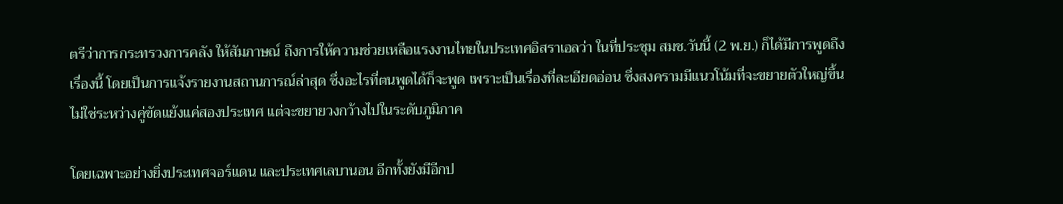ตรีว่าการกระทรวงการคลัง ให้สัมภาษณ์ ถึงการให้ความช่วยเหลือแรงงานไทยในประเทศอิสราเอลว่า ในที่ประชุม สมช.วันนี้ (2 พ.ย.) ก็ได้มีการพูดถึงเรื่องนี้ โดยเป็นการแจ้งรายงานสถานการณ์ล่าสุด ซึ่งอะไรที่ตนพูดได้ก็จะพูด เพราะเป็นเรื่องที่ละเอียดอ่อน ซึ่งสงครามมีแนวโน้มที่จะขยายตัวใหญ่ขึ้น ไม่ใช่ระหว่างคู่ขัดแย้งแค่สองประเทศ แต่จะขยายวงกว้างไปในระดับภูมิภาค

โดยเฉพาะอย่างยิ่งประเทศจอร์แดน และประเทศเลบานอน อีกทั้งยังมีอีกป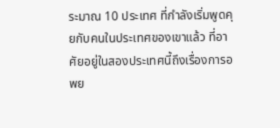ระมาณ 10 ประเทศ ที่กำลังเริ่มพูดคุยกับคนในประเทศของเขาแล้ว ที่อาศัยอยู่ในสองประเทศนี้ถึงเรื่องการอพย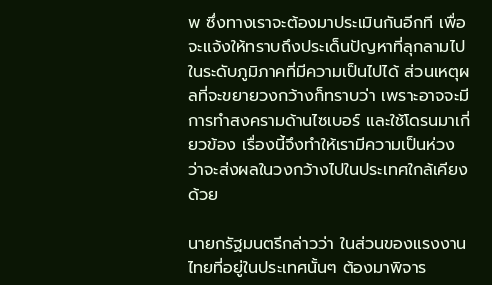พ ซึ่งทางเราจะต้องมาประเมินกันอีกที เพื่อจะแจ้งให้ทราบถึงประเด็นปัญหาที่ลุกลามไป ในระดับภูมิภาคที่มีความเป็นไปได้ ส่วนเหตุผลที่จะขยายวงกว้างก็ทราบว่า เพราะอาจจะมีการทำสงครามด้านไซเบอร์ และใช้โดรนมาเกี่ยวข้อง เรื่องนี้จึงทำให้เรามีความเป็นห่วง ว่าจะส่งผลในวงกว้างไปในประเทศใกล้เคียงด้วย

นายกรัฐมนตรีกล่าวว่า ในส่วนของแรงงานไทยที่อยู่ในประเทศนั้นๆ ต้องมาพิจาร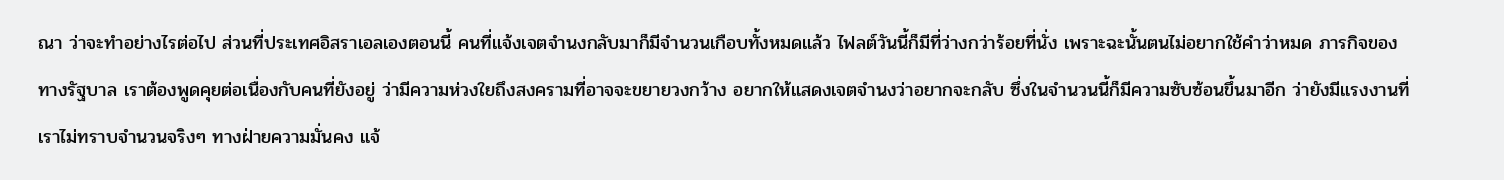ณา ว่าจะทำอย่างไรต่อไป ส่วนที่ประเทศอิสราเอลเองตอนนี้ คนที่แจ้งเจตจำนงกลับมาก็มีจำนวนเกือบทั้งหมดแล้ว ไฟลต์วันนี้ก็มีที่ว่างกว่าร้อยที่นั่ง เพราะฉะนั้นตนไม่อยากใช้คำว่าหมด ภารกิจของทางรัฐบาล เราต้องพูดคุยต่อเนื่องกับคนที่ยังอยู่ ว่ามีความห่วงใยถึงสงครามที่อาจจะขยายวงกว้าง อยากให้แสดงเจตจำนงว่าอยากจะกลับ ซึ่งในจำนวนนี้ก็มีความซับซ้อนขึ้นมาอีก ว่ายังมีแรงงานที่เราไม่ทราบจำนวนจริงๆ ทางฝ่ายความมั่นคง แจ้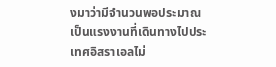งมาว่ามีจำนวนพอประมาณ เป็นแรงงานที่เดินทางไปประเทศอิสราเอลไม่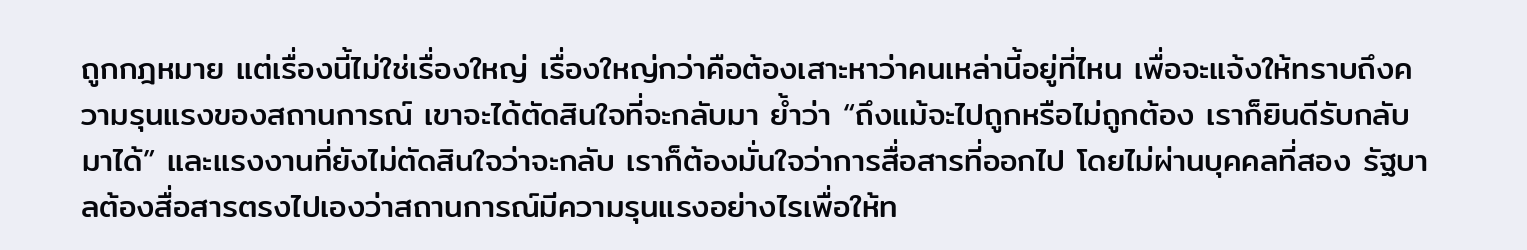ถูกกฎหมาย แต่เรื่องนี้ไม่ใช่เรื่องใหญ่ เรื่องใหญ่กว่าคือต้องเสาะหาว่าคนเหล่านี้อยู่ที่ไหน เพื่อจะแจ้งให้ทราบถึงความรุนแรงของสถานการณ์ เขาจะได้ตัดสินใจที่จะกลับมา ย้ำว่า “ถึงแม้จะไปถูกหรือไม่ถูกต้อง เราก็ยินดีรับกลับมาได้” และแรงงานที่ยังไม่ตัดสินใจว่าจะกลับ เราก็ต้องมั่นใจว่าการสื่อสารที่ออกไป โดยไม่ผ่านบุคคลที่สอง รัฐบาลต้องสื่อสารตรงไปเองว่าสถานการณ์มีความรุนแรงอย่างไรเพื่อให้ท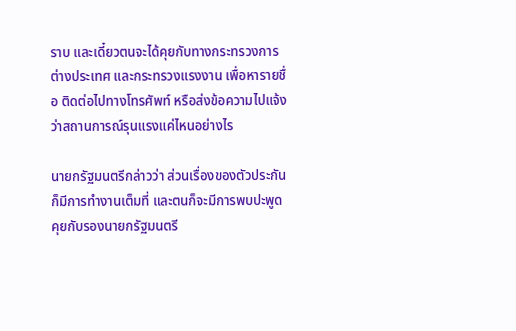ราบ และเดี๋ยวตนจะได้คุยกับทางกระทรวงการต่างประเทศ และกระทรวงแรงงาน เพื่อหารายชื่อ ติดต่อไปทางโทรศัพท์ หรือส่งข้อความไปแจ้งว่าสถานการณ์รุนแรงแค่ไหนอย่างไร

นายกรัฐมนตรีกล่าวว่า ส่วนเรื่องของตัวประกัน ก็มีการทำงานเต็มที่ และตนก็จะมีการพบปะพูดคุยกับรองนายกรัฐมนตรี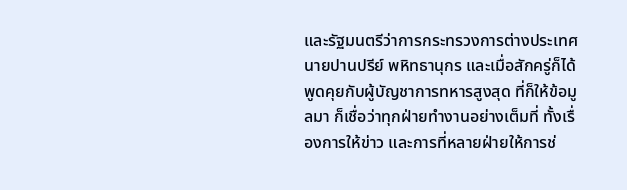และรัฐมนตรีว่าการกระทรวงการต่างประเทศ นายปานปรีย์ พหิทธานุกร และเมื่อสักครู่ก็ได้พูดคุยกับผู้บัญชาการทหารสูงสุด ที่ก็ให้ข้อมูลมา ก็เชื่อว่าทุกฝ่ายทำงานอย่างเต็มที่ ทั้งเรื่องการให้ข่าว และการที่หลายฝ่ายให้การช่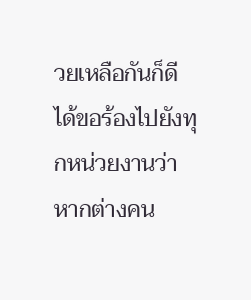วยเหลือกันก็ดี ได้ขอร้องไปยังทุกหน่วยงานว่า หากต่างคน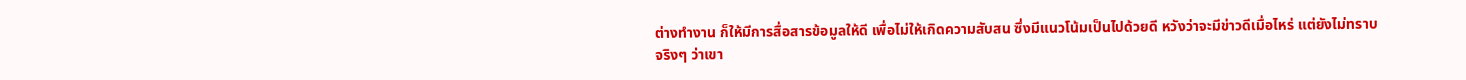ต่างทำงาน ก็ให้มีการสื่อสารข้อมูลให้ดี เพื่อไม่ให้เกิดความสับสน ซึ่งมีแนวโน้มเป็นไปด้วยดี หวังว่าจะมีข่าวดีเมื่อไหร่ แต่ยังไม่ทราบจริงๆ ว่าเขา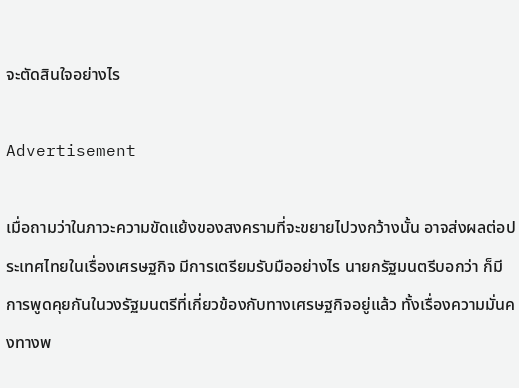จะตัดสินใจอย่างไร

Advertisement

เมื่อถามว่าในภาวะความขัดแย้งของสงครามที่จะขยายไปวงกว้างนั้น อาจส่งผลต่อประเทศไทยในเรื่องเศรษฐกิจ มีการเตรียมรับมืออย่างไร นายกรัฐมนตรีบอกว่า ก็มีการพูดคุยกันในวงรัฐมนตรีที่เกี่ยวข้องกับทางเศรษฐกิจอยู่แล้ว ทั้งเรื่องความมั่นคงทางพ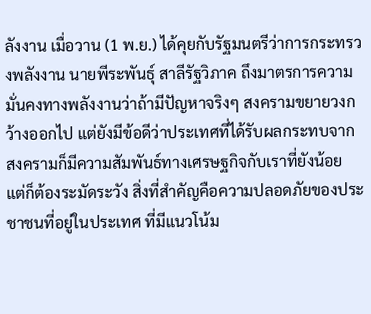ลังงาน เมื่อวาน (1 พ.ย.) ได้คุยกับรัฐมนตรีว่าการกระทรวงพลังงาน นายพีระพันธุ์ สาลีรัฐวิภาค ถึงมาตรการความมั่นคงทางพลังงานว่าถ้ามีปัญหาจริงๆ สงครามขยายวงกว้างออกไป แต่ยังมีข้อดีว่าประเทศที่ได้รับผลกระทบจากสงครามก็มีความสัมพันธ์ทางเศรษฐกิจกับเราที่ยังน้อย แต่ก็ต้องระมัดระวัง สิ่งที่สำคัญคือความปลอดภัยของประชาชนที่อยู่ในประเทศ ที่มีแนวโน้ม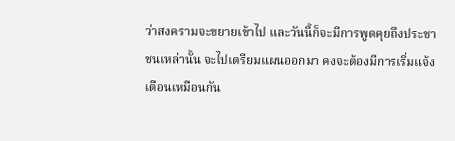ว่าสงครามจะขยายเข้าไป และวันนี้ก็จะมีการพูดคุยถึงประชาชนเหล่านั้น จะไปเตรียมแผนออกมา คงจะต้องมีการเริ่มแจ้งเตือนเหมือนกัน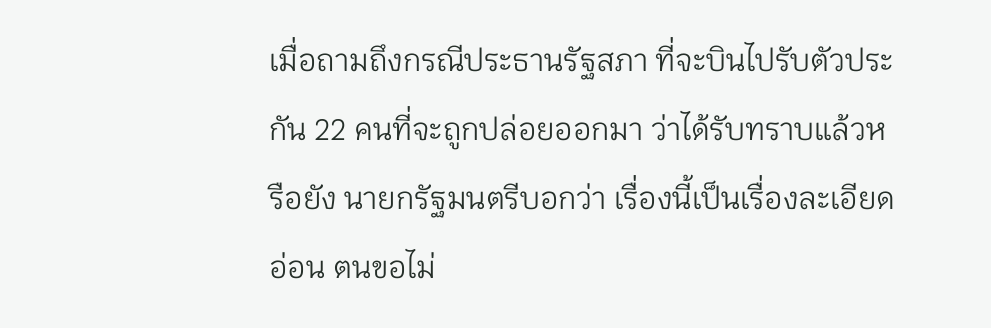เมื่อถามถึงกรณีประธานรัฐสภา ที่จะบินไปรับตัวประกัน 22 คนที่จะถูกปล่อยออกมา ว่าได้รับทราบแล้วหรือยัง นายกรัฐมนตรีบอกว่า เรื่องนี้เป็นเรื่องละเอียดอ่อน ตนขอไม่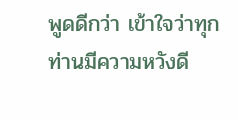พูดดีกว่า เข้าใจว่าทุกท่านมีความหวังดี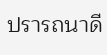ปรารถนาดี